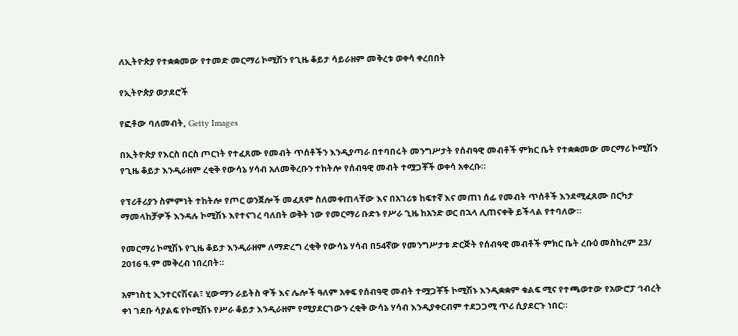ለኢትዮጵያ የተቋቋመው የተመድ መርማሪ ኮሚሽን የጊዜ ቆይታ ሳይራዘም መቅረቱ ወቀሳ ቀረበበት

የኢትዮጵያ ወታደሮች

የፎቶው ባለመብት, Getty Images

በኢትዮጵያ የእርስ በርስ ጦርነት የተፈጸሙ የመብት ጥሰቶችን እንዲያጣራ በተባበሩት መንግሥታት የሰብዓዊ መብቶች ምክር ቤት የተቋቋመው መርማሪ ኮሚሽን የጊዜ ቆይታ እንዲራዘም ረቂቅ የውሳኔ ሃሳብ አለመቅረቡን ተከትሎ የሰብዓዊ መብት ተሟጋቾች ወቀሳ አቀረቡ።

የፕሪቶሪያን ስምምነት ተከትሎ የጦር ወንጀሎች መፈጸም ስለመቀጠላቸው እና በአገሪቱ ከፍተኛ እና መጠነ ሰፊ የመብት ጥሰቶች እንደሚፈጸሙ በርካታ ማመላከቻዎች እንዳሉ ኮሚሽኑ እየተናገረ ባለበት ወቅት ነው የመርማሪ ቡድኑ የሥራ ጊዜ ከአንድ ወር በኋላ ሊጠናቀቅ ይችላል የተባለው።

የመርማሪ ኮሚሽኑ የጊዜ ቆይታ እንዲራዘም ለማድረግ ረቂቅ የውሳኔ ሃሳብ በ54ኛው የመንግሥታቱ ድርጅት የሰብዓዊ መብቶች ምክር ቤት ረቡዕ መስከረም 23/ 2016 ዓ.ም መቅረብ ነበረበት።

አምነስቲ ኢንተርናሽናል፣ ሂውማን ራይትስ ዋች እና ሌሎች ዓለም አቀፍ የሰብዓዊ መብት ተሟጋቾች ኮሚሽኑ እንዲቋቋም ቁልፍ ሚና የተጫወተው የአውሮፓ ኅብረት ቀነ ገደቡ ሳያልፍ የኮሚሽኑ የሥራ ቆይታ እንዲራዘም የሚያደርገውን ረቂቅ ውሳኔ ሃሳብ እንዲያቀርብም ተደጋጋሚ ጥሪ ሲያደርጉ ነበር።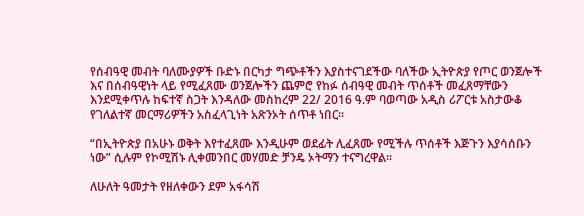የሰብዓዊ መብት ባለሙያዎች ቡድኑ በርካታ ግጭቶችን እያስተናገደችው ባለችው ኢትዮጵያ የጦር ወንጀሎች እና በሰብዓዊነት ላይ የሚፈጸሙ ወንጀሎችን ጨምሮ የከፉ ሰብዓዊ መብት ጥሰቶች መፈጸማቸውን እንደሚቀጥሉ ከፍተኛ ስጋት እንዳለው መስከረም 22/ 2016 ዓ.ም ባወጣው አዲስ ሪፖርቱ አስታውቆ የገለልተኛ መርማሪዎችን አስፈላጊነት አጽንኦት ሰጥቶ ነበር።

“በኢትዮጵያ በአሁኑ ወቅት እየተፈጸሙ እንዲሁም ወደፊት ሊፈጸሙ የሚችሉ ጥሰቶች እጅጉን እያሳሰቡን ነው” ሲሉም የኮሚሽኑ ሊቀመንበር መሃመድ ቻንዴ ኦትማን ተናግረዋል።

ለሁለት ዓመታት የዘለቀውን ደም አፋሳሽ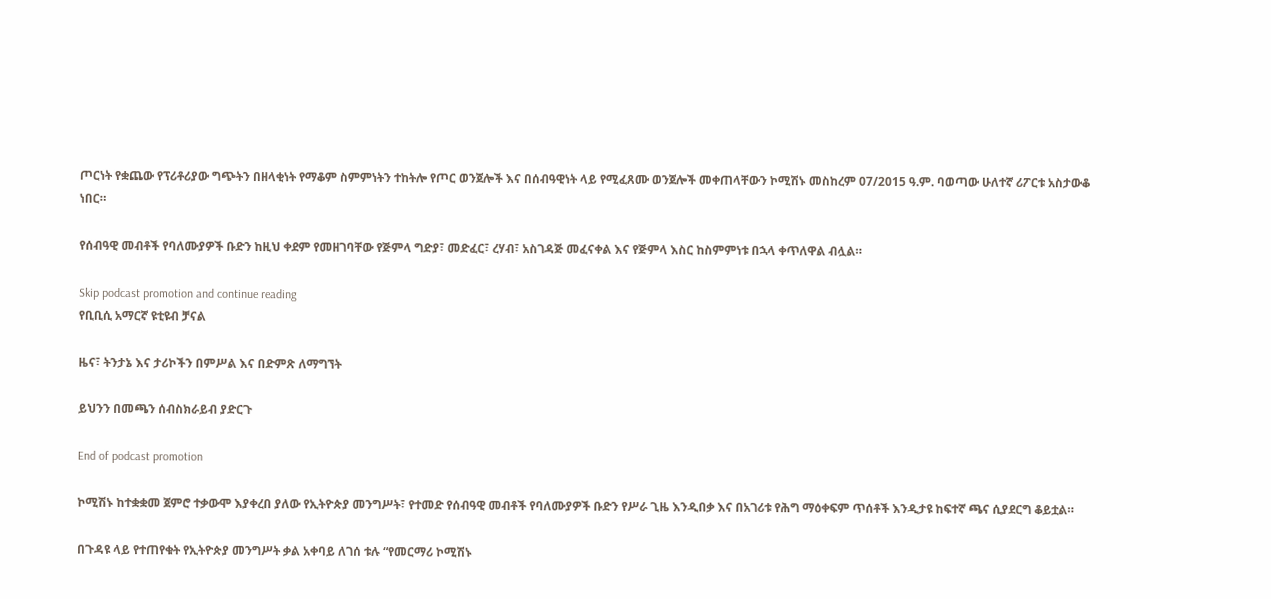ጦርነት የቋጨው የፕሪቶሪያው ግጭትን በዘላቂነት የማቆም ስምምነትን ተከትሎ የጦር ወንጀሎች እና በሰብዓዊነት ላይ የሚፈጸሙ ወንጀሎች መቀጠላቸውን ኮሚሽኑ መስከረም 07/2015 ዓ.ም. ባወጣው ሁለተኛ ሪፖርቱ አስታውቆ ነበር።

የሰብዓዊ መብቶች የባለሙያዎች ቡድን ከዚህ ቀደም የመዘገባቸው የጅምላ ግድያ፣ መድፈር፣ ረሃብ፣ አስገዳጅ መፈናቀል እና የጅምላ እስር ከስምምነቱ በኋላ ቀጥለዋል ብሏል።

Skip podcast promotion and continue reading
የቢቢሲ አማርኛ ዩቲዩብ ቻናል

ዜና፣ ትንታኔ እና ታሪኮችን በምሥል እና በድምጽ ለማግኘት

ይህንን በመጫን ሰብስክራይብ ያድርጉ

End of podcast promotion

ኮሚሽኑ ከተቋቋመ ጀምሮ ተቃውሞ እያቀረበ ያለው የኢትዮጵያ መንግሥት፣ የተመድ የሰብዓዊ መብቶች የባለሙያዎች ቡድን የሥራ ጊዜ እንዲበቃ እና በአገሪቱ የሕግ ማዕቀፍም ጥሰቶች እንዲታዩ ከፍተኛ ጫና ሲያደርግ ቆይቷል።

በጉዳዩ ላይ የተጠየቁት የኢትዮጵያ መንግሥት ቃል አቀባይ ለገሰ ቱሉ “የመርማሪ ኮሚሽኑ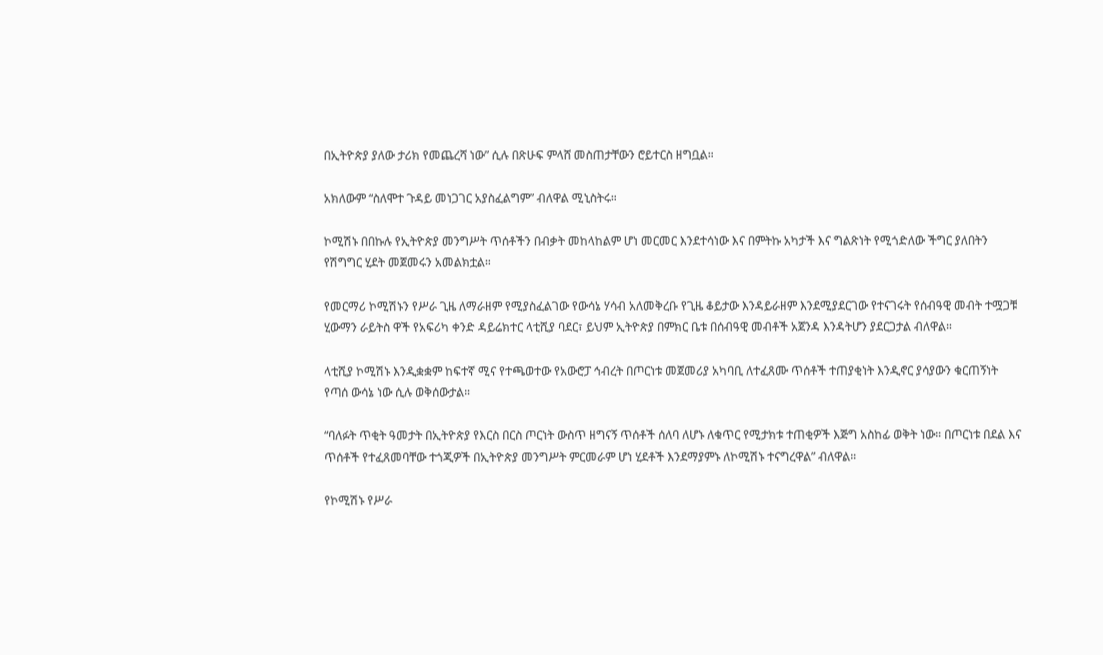በኢትዮጵያ ያለው ታሪክ የመጨረሻ ነው” ሲሉ በጽሁፍ ምላሸ መስጠታቸውን ሮይተርስ ዘግቧል።

አክለውም “ስለሞተ ጉዳይ መነጋገር አያስፈልግም” ብለዋል ሚኒስትሩ።

ኮሚሽኑ በበኩሉ የኢትዮጵያ መንግሥት ጥሰቶችን በብቃት መከላከልም ሆነ መርመር እንደተሳነው እና በምትኩ አካታች እና ግልጽነት የሚጎድለው ችግር ያለበትን የሽግግር ሂደት መጀመሩን አመልክቷል።

የመርማሪ ኮሚሽኑን የሥራ ጊዜ ለማራዘም የሚያስፈልገው የውሳኔ ሃሳብ አለመቅረቡ የጊዜ ቆይታው እንዳይራዘም እንደሚያደርገው የተናገሩት የሰብዓዊ መብት ተሟጋቹ ሂውማን ራይትስ ዋች የአፍሪካ ቀንድ ዳይሬክተር ላቲሺያ ባደር፣ ይህም ኢትዮጵያ በምክር ቤቱ በሰብዓዊ መብቶች አጀንዳ እንዳትሆን ያደርጋታል ብለዋል።

ላቲሺያ ኮሚሽኑ እንዲቋቋም ከፍተኛ ሚና የተጫወተው የአውሮፓ ኅብረት በጦርነቱ መጀመሪያ አካባቢ ለተፈጸሙ ጥሰቶች ተጠያቂነት እንዲኖር ያሳያውን ቁርጠኝነት የጣሰ ውሳኔ ነው ሲሉ ወቅሰውታል።

“ባለፉት ጥቂት ዓመታት በኢትዮጵያ የእርስ በርስ ጦርነት ውስጥ ዘግናኝ ጥሰቶች ሰለባ ለሆኑ ለቁጥር የሚታክቱ ተጠቂዎች እጅግ አስከፊ ወቅት ነው። በጦርነቱ በደል እና ጥሰቶች የተፈጸመባቸው ተጎጂዎች በኢትዮጵያ መንግሥት ምርመራም ሆነ ሂደቶች እንደማያምኑ ለኮሚሽኑ ተናግረዋል” ብለዋል።

የኮሚሽኑ የሥራ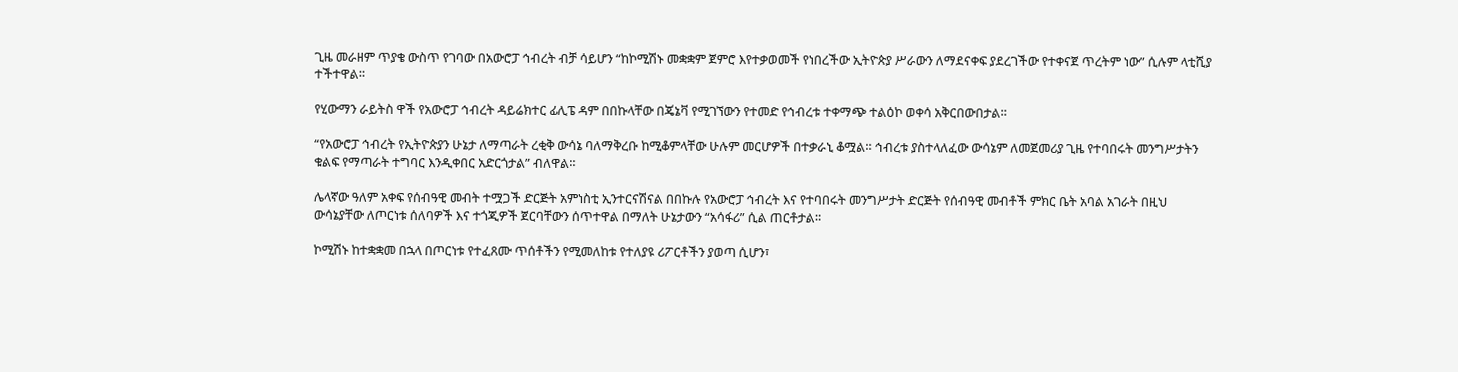ጊዜ መራዘም ጥያቄ ውስጥ የገባው በአውሮፓ ኅብረት ብቻ ሳይሆን “ከኮሚሽኑ መቋቋም ጀምሮ እየተቃወመች የነበረችው ኢትዮጵያ ሥራውን ለማደናቀፍ ያደረገችው የተቀናጀ ጥረትም ነው” ሲሉም ላቲሺያ ተችተዋል።

የሂውማን ራይትስ ዋች የአውሮፓ ኅብረት ዳይሬክተር ፊሊፔ ዳም በበኩላቸው በጄኔቫ የሚገኘውን የተመድ የኅብረቱ ተቀማጭ ተልዕኮ ወቀሳ አቅርበውበታል።

“የአውሮፓ ኅብረት የኢትዮጵያን ሁኔታ ለማጣራት ረቂቅ ውሳኔ ባለማቅረቡ ከሚቆምላቸው ሁሉም መርሆዎች በተቃራኒ ቆሟል። ኅብረቱ ያስተላለፈው ውሳኔም ለመጀመሪያ ጊዜ የተባበሩት መንግሥታትን ቁልፍ የማጣራት ተግባር እንዲቀበር አድርጎታል” ብለዋል።

ሌላኛው ዓለም አቀፍ የሰብዓዊ መብት ተሟጋች ድርጅት አምነስቲ ኢንተርናሽናል በበኩሉ የአውሮፓ ኅብረት እና የተባበሩት መንግሥታት ድርጅት የሰብዓዊ መብቶች ምክር ቤት አባል አገራት በዚህ ውሳኔያቸው ለጦርነቱ ሰለባዎች እና ተጎጂዎች ጀርባቸውን ሰጥተዋል በማለት ሁኔታውን “አሳፋሪ” ሲል ጠርቶታል።

ኮሚሽኑ ከተቋቋመ በኋላ በጦርነቱ የተፈጸሙ ጥሰቶችን የሚመለከቱ የተለያዩ ሪፖርቶችን ያወጣ ሲሆን፣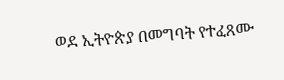ወደ ኢትዮጵያ በመግባት የተፈጸሙ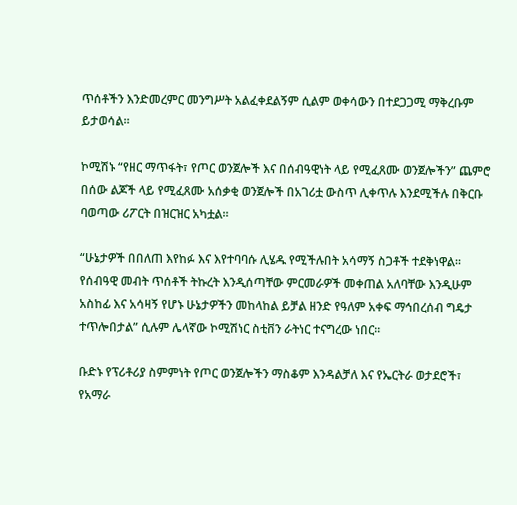ጥሰቶችን እንድመረምር መንግሥት አልፈቀደልኝም ሲልም ወቀሳውን በተደጋጋሚ ማቅረቡም ይታወሳል።

ኮሚሽኑ “የዘር ማጥፋት፣ የጦር ወንጀሎች እና በሰብዓዊነት ላይ የሚፈጸሙ ወንጀሎችን” ጨምሮ በሰው ልጆች ላይ የሚፈጸሙ አሰቃቂ ወንጀሎች በአገሪቷ ውስጥ ሊቀጥሉ እንደሚችሉ በቅርቡ ባወጣው ሪፖርት በዝርዝር አካቷል።

“ሁኔታዎች በበለጠ እየከፉ እና እየተባባሱ ሊሄዱ የሚችሉበት አሳማኝ ስጋቶች ተደቅነዋል። የሰብዓዊ መብት ጥሰቶች ትኩረት እንዲሰጣቸው ምርመራዎች መቀጠል አለባቸው እንዲሁም አስከፊ እና አሳዛኝ የሆኑ ሁኔታዎችን መከላከል ይቻል ዘንድ የዓለም አቀፍ ማኅበረሰብ ግዴታ ተጥሎበታል” ሲሉም ሌላኛው ኮሚሽነር ስቲቨን ራትነር ተናግረው ነበር።

ቡድኑ የፕሪቶሪያ ስምምነት የጦር ወንጀሎችን ማስቆም እንዳልቻለ እና የኤርትራ ወታደሮች፣ የአማራ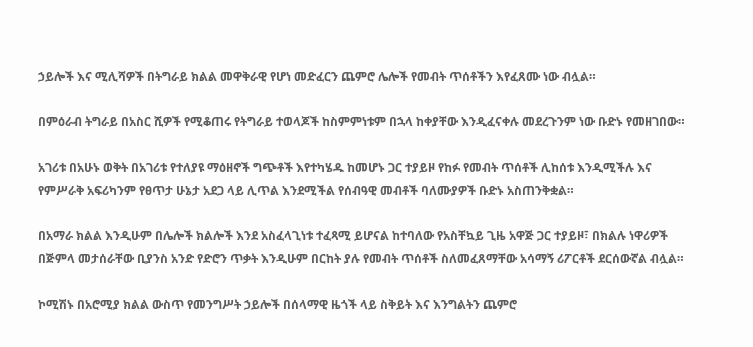ኃይሎች እና ሚሊሻዎች በትግራይ ክልል መዋቅራዊ የሆነ መድፈርን ጨምሮ ሌሎች የመብት ጥሰቶችን እየፈጸሙ ነው ብሏል።

በምዕራብ ትግራይ በአስር ሺዎች የሚቆጠሩ የትግራይ ተወላጆች ከስምምነቱም በኋላ ከቀያቸው እንዲፈናቀሉ መደረጉንም ነው ቡድኑ የመዘገበው።

አገሪቱ በአሁኑ ወቅት በአገሪቱ የተለያዩ ማዕዘኖች ግጭቶች እየተካሄዱ ከመሆኑ ጋር ተያይዞ የከፉ የመብት ጥሰቶች ሊከሰቱ እንዲሚችሉ እና የምሥራቅ አፍሪካንም የፀጥታ ሁኔታ አደጋ ላይ ሊጥል እንደሚችል የሰብዓዊ መብቶች ባለሙያዎች ቡድኑ አስጠንቅቋል።

በአማራ ክልል እንዲሁም በሌሎች ክልሎች እንደ አስፈላጊነቱ ተፈጻሚ ይሆናል ከተባለው የአስቸኳይ ጊዜ አዋጅ ጋር ተያይዞ፣ በክልሉ ነዋሪዎች በጅምላ መታሰራቸው ቢያንስ አንድ የድሮን ጥቃት እንዲሁም በርከት ያሉ የመብት ጥሰቶች ስለመፈጸማቸው አሳማኝ ሪፖርቶች ደርሰውኛል ብሏል።

ኮሚሽኑ በአሮሚያ ክልል ውስጥ የመንግሥት ኃይሎች በሰላማዊ ዜጎች ላይ ስቅይት እና እንግልትን ጨምሮ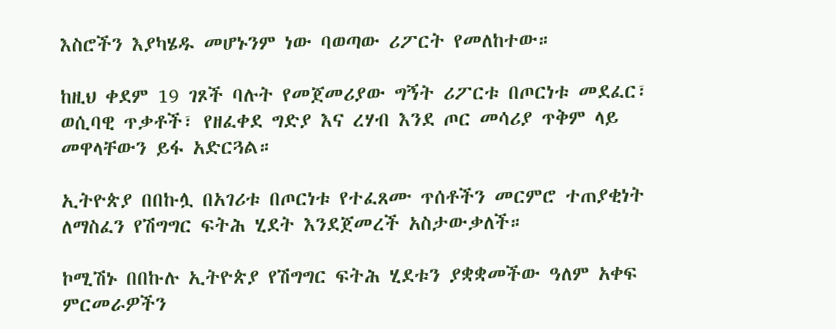እስሮችን እያካሄዱ መሆኑንም ነው ባወጣው ሪፖርት የመለከተው።

ከዚህ ቀደም 19 ገጾች ባሉት የመጀመሪያው ግኝት ሪፖርቱ በጦርነቱ መደፈር፣ ወሲባዊ ጥቃቶች፣ የዘፈቀደ ግድያ እና ረሃብ እንደ ጦር መሳሪያ ጥቅም ላይ መዋላቸውን ይፋ አድርጓል።

ኢትዮጵያ በበኩሏ በአገሪቱ በጦርነቱ የተፈጸሙ ጥሰቶችን መርምሮ ተጠያቂነት ለማስፈን የሽግግር ፍትሕ ሂደት እንደጀመረች አስታውቃለች።

ኮሚሽኑ በበኩሉ ኢትዮጵያ የሽግግር ፍትሕ ሂደቱን ያቋቋመችው ዓለም አቀፍ ምርመራዎችን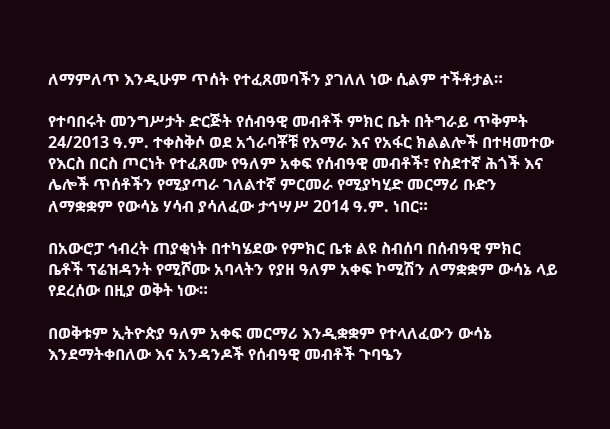ለማምለጥ እንዲሁም ጥሰት የተፈጸመባችን ያገለለ ነው ሲልም ተችቶታል።

የተባበሩት መንግሥታት ድርጅት የሰብዓዊ መብቶች ምክር ቤት በትግራይ ጥቅምት 24/2013 ዓ.ም. ተቀስቅሶ ወደ አጎራባቾቹ የአማራ እና የአፋር ክልልሎች በተዛመተው የእርስ በርስ ጦርነት የተፈጸሙ የዓለም አቀፍ የሰብዓዊ መብቶች፣ የስደተኛ ሕጎች እና ሌሎች ጥሰቶችን የሚያጣራ ገለልተኛ ምርመራ የሚያካሂድ መርማሪ ቡድን ለማቋቋም የውሳኔ ሃሳብ ያሳለፈው ታኅሣሥ 2014 ዓ.ም. ነበር።

በአውሮፓ ኅብረት ጠያቂነት በተካሄደው የምክር ቤቱ ልዩ ስብሰባ በሰብዓዊ ምክር ቤቶች ፕሬዝዳንት የሚሾሙ አባላትን የያዘ ዓለም አቀፍ ኮሚሽን ለማቋቋም ውሳኔ ላይ የደረሰው በዚያ ወቅት ነው።

በወቅቱም ኢትዮጵያ ዓለም አቀፍ መርማሪ እንዲቋቋም የተላለፈውን ውሳኔ እንደማትቀበለው እና አንዳንዶች የሰብዓዊ መብቶች ጉባዔን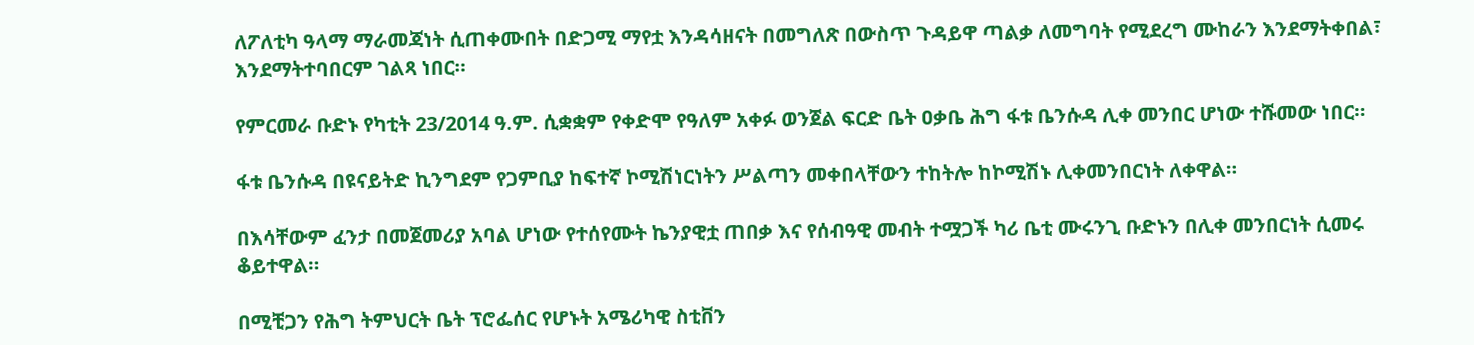ለፖለቲካ ዓላማ ማራመጃነት ሲጠቀሙበት በድጋሚ ማየቷ እንዳሳዘናት በመግለጽ በውስጥ ጉዳይዋ ጣልቃ ለመግባት የሚደረግ ሙከራን እንደማትቀበል፣ እንደማትተባበርም ገልጻ ነበር።

የምርመራ ቡድኑ የካቲት 23/2014 ዓ.ም. ሲቋቋም የቀድሞ የዓለም አቀፉ ወንጀል ፍርድ ቤት ዐቃቤ ሕግ ፋቱ ቤንሱዳ ሊቀ መንበር ሆነው ተሹመው ነበር።

ፋቱ ቤንሱዳ በዩናይትድ ኪንግደም የጋምቢያ ከፍተኛ ኮሚሽነርነትን ሥልጣን መቀበላቸውን ተከትሎ ከኮሚሽኑ ሊቀመንበርነት ለቀዋል።

በእሳቸውም ፈንታ በመጀመሪያ አባል ሆነው የተሰየሙት ኬንያዊቷ ጠበቃ እና የሰብዓዊ መብት ተሟጋች ካሪ ቤቲ ሙሩንጊ ቡድኑን በሊቀ መንበርነት ሲመሩ ቆይተዋል።

በሚቺጋን የሕግ ትምህርት ቤት ፕሮፌሰር የሆኑት አሜሪካዊ ስቲቨን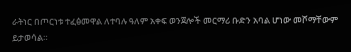ራትነር በጦርነቱ ተፈፅመዋል ለተባሉ ዓለም አቀፍ ወንጀሎች መርማሪ ቡድን አባል ሆነው መሾማቸውም ይታወሳል።